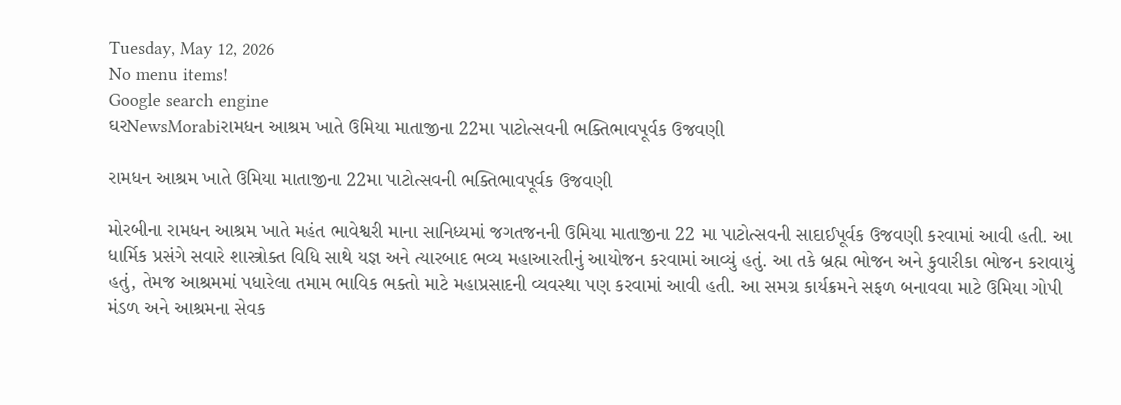Tuesday, May 12, 2026
No menu items!
Google search engine
ઘરNewsMorabiરામધન આશ્રમ ખાતે ઉમિયા માતાજીના 22મા પાટોત્સવની ભક્તિભાવપૂર્વક ઉજવણી

રામધન આશ્રમ ખાતે ઉમિયા માતાજીના 22મા પાટોત્સવની ભક્તિભાવપૂર્વક ઉજવણી

મોરબીના રામધન આશ્રમ ખાતે મહંત ભાવેશ્વરી માના સાનિધ્યમાં જગતજનની ઉમિયા માતાજીના 22 મા પાટોત્સવની સાદાઈપૂર્વક ઉજવણી કરવામાં આવી હતી. આ ધાર્મિક પ્રસંગે સવારે શાસ્ત્રોક્ત વિધિ સાથે યજ્ઞ અને ત્યારબાદ ભવ્ય મહાઆરતીનું આયોજન કરવામાં આવ્યું હતું. આ તકે બ્રહ્મ ભોજન અને કુવારીકા ભોજન કરાવાયું હતું, તેમજ આશ્રમમાં પધારેલા તમામ ભાવિક ભક્તો માટે મહાપ્રસાદની વ્યવસ્થા પણ કરવામાં આવી હતી. આ સમગ્ર કાર્યક્રમને સફળ બનાવવા માટે ઉમિયા ગોપી મંડળ અને આશ્રમના સેવક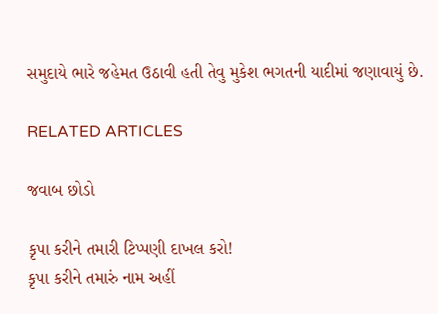સમુદાયે ભારે જહેમત ઉઠાવી હતી તેવુ મુકેશ ભગતની યાદીમાં જણાવાયું છે.

RELATED ARTICLES

જવાબ છોડો

કૃપા કરીને તમારી ટિપ્પણી દાખલ કરો!
કૃપા કરીને તમારું નામ અહીં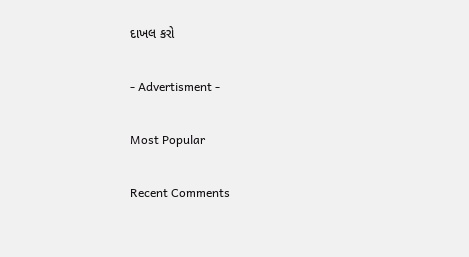દાખલ કરો

- Advertisment -

Most Popular

Recent Comments